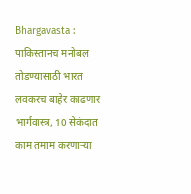Bhargavasta : पाकिस्तानच मनोबल तोडण्यासाठी भारत लवकरच बाहेर काढणार भार्गवास्त्र, 10 सेकंदात काम तमाम करणाऱ्या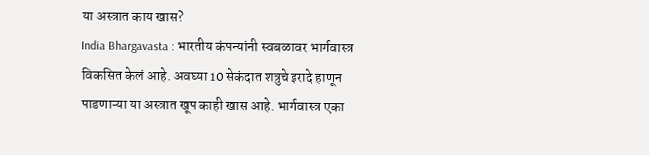या अस्त्रात काय खास?
India Bhargavasta : भारतीय कंपन्यांनी स्वबळावर भार्गवास्त्र विकसित केलं आहे. अवघ्या 10 सेकंदात शत्रुचे इरादे हाणून पाडणाऱ्या या अस्त्रात खूप काही खास आहे. भार्गवास्त्र एका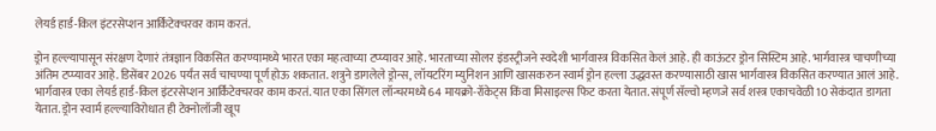लेयर्ड हार्ड-किल इंटरसेप्शन आर्किटेक्चरवर काम करतं.

ड्रोन हल्ल्यापासून संरक्षण देणारं तंत्रज्ञान विकसित करण्यामध्ये भारत एका महत्वाच्या टप्प्यावर आहे. भारताच्या सोलर इंडस्ट्रीजने स्वदेशी भार्गवास्त्र विकसित केलं आहे. ही काऊंटर ड्रोन सिस्टिम आहे. भार्गवास्त्र चाचणीच्या अंतिम टप्प्यावर आहे. डिसेंबर 2026 पर्यंत सर्व चाचण्या पूर्ण होऊ शकतात. शत्रुने डागलेले ड्रोन्स, लॉयटरिंग म्युनिशन आणि खासकरुन स्वार्म ड्रोन हल्ला उद्धवस्त करण्यासाठी खास भार्गवास्त्र विकसित करण्यात आलं आहे. भार्गवास्त्र एका लेयर्ड हार्ड-किल इंटरसेप्शन आर्किटेक्चरवर काम करतं. यात एका सिंगल लॉन्चरमध्ये 64 मायक्रो-रॉकेट्स किंवा मिसाइल्स फिट करता येतात. संपूर्ण सॅल्वो म्हणजे सर्व शस्त्र एकाचवेळी 10 सेकंदात डागता येतात. ड्रोन स्वार्म हल्ल्याविरोधात ही टेक्नोलॉजी खूप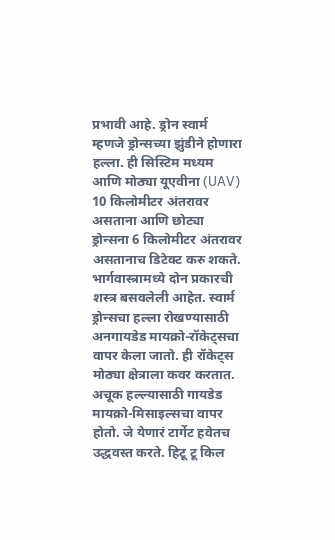प्रभावी आहे. ड्रोन स्वार्म म्हणजे ड्रोन्सच्या झुंडीने होणारा हल्ला. ही सिस्टिम मध्यम आणि मोठ्या यूएवीना (UAV) 10 किलोमीटर अंतरावर असताना आणि छोट्या ड्रोन्सना 6 किलोमीटर अंतरावर असतानाच डिटेक्ट करु शकते.
भार्गवास्त्रामध्ये दोन प्रकारची शस्त्र बसवलेली आहेत. स्वार्म ड्रोन्सचा हल्ला रोखण्यासाठी अनगायडेड मायक्रो-रॉकेट्सचा वापर केला जातो. ही रॉकेट्स मोठ्या क्षेत्राला कवर करतात. अचूक हल्ल्यासाठी गायडेड मायक्रो-मिसाइल्सचा वापर होतो. जे येणारं टार्गेट हवेतच उद्धवस्त करते. हिटू टू किल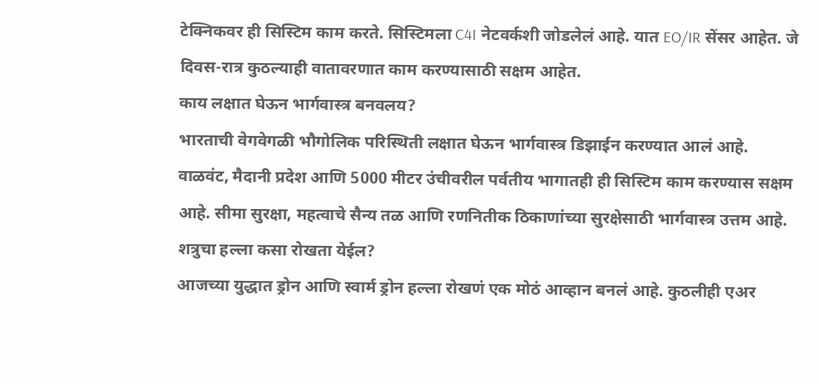टेक्निकवर ही सिस्टिम काम करते. सिस्टिमला C4I नेटवर्कशी जोडलेलं आहे. यात EO/IR सेंसर आहेत. जे दिवस-रात्र कुठल्याही वातावरणात काम करण्यासाठी सक्षम आहेत.
काय लक्षात घेऊन भार्गवास्त्र बनवलय?
भारताची वेगवेगळी भौगोलिक परिस्थिती लक्षात घेऊन भार्गवास्त्र डिझाईन करण्यात आलं आहे. वाळवंट, मैदानी प्रदेश आणि 5000 मीटर उंचीवरील पर्वतीय भागातही ही सिस्टिम काम करण्यास सक्षम आहे. सीमा सुरक्षा, महत्वाचे सैन्य तळ आणि रणनितीक ठिकाणांच्या सुरक्षेसाठी भार्गवास्त्र उत्तम आहे.
शत्रुचा हल्ला कसा रोखता येईल?
आजच्या युद्धात ड्रोन आणि स्वार्म ड्रोन हल्ला रोखणं एक मोठं आव्हान बनलं आहे. कुठलीही एअर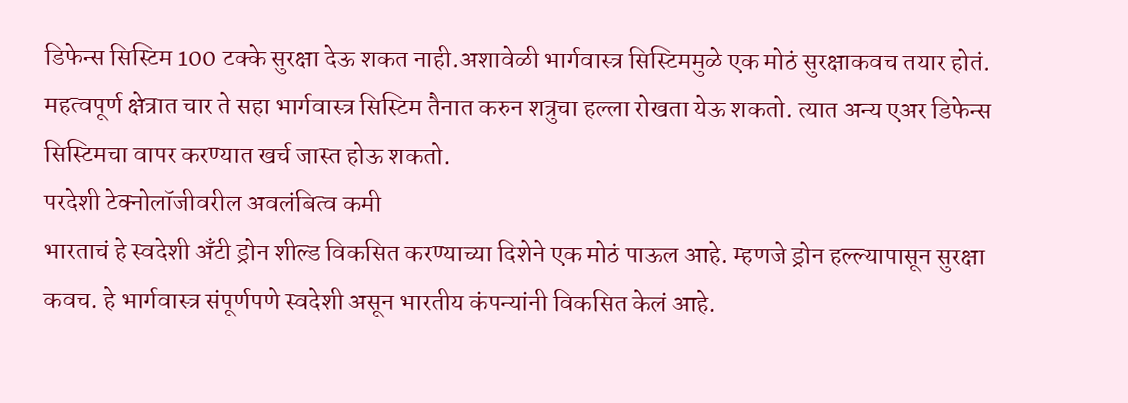डिफेन्स सिस्टिम 100 टक्के सुरक्षा देऊ शकत नाही.अशावेळी भार्गवास्त्र सिस्टिममुळे एक मोठं सुरक्षाकवच तयार होतं. महत्वपूर्ण क्षेत्रात चार ते सहा भार्गवास्त्र सिस्टिम तैनात करुन शत्रुचा हल्ला रोखता येऊ शकतो. त्यात अन्य एअर डिफेन्स सिस्टिमचा वापर करण्यात खर्च जास्त होऊ शकतो.
परदेशी टेक्नोलॉजीवरील अवलंबित्व कमी
भारताचं हे स्वदेशी अँटी ड्रोन शील्ड विकसित करण्याच्या दिशेने एक मोठं पाऊल आहे. म्हणजे ड्रोन हल्ल्यापासून सुरक्षा कवच. हे भार्गवास्त्र संपूर्णपणे स्वदेशी असून भारतीय कंपन्यांनी विकसित केलं आहे.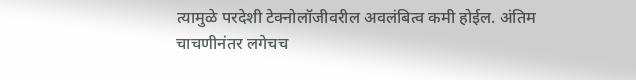त्यामुळे परदेशी टेक्नोलॉजीवरील अवलंबित्व कमी होईल. अंतिम चाचणीनंतर लगेचच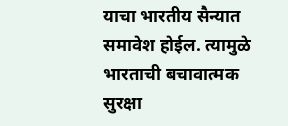याचा भारतीय सैन्यात समावेश होईल. त्यामुळे भारताची बचावात्मक सुरक्षा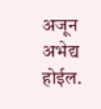अजून अभेद्य होईल.